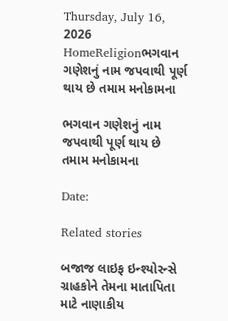Thursday, July 16, 2026
HomeReligionભગવાન ગણેશનું નામ જપવાથી પૂર્ણ થાય છે તમામ મનોકામના

ભગવાન ગણેશનું નામ જપવાથી પૂર્ણ થાય છે તમામ મનોકામના

Date:

Related stories

બજાજ લાઇફ ઇન્શ્યોરન્સે ગ્રાહકોને તેમના માતાપિતા માટે નાણાકીય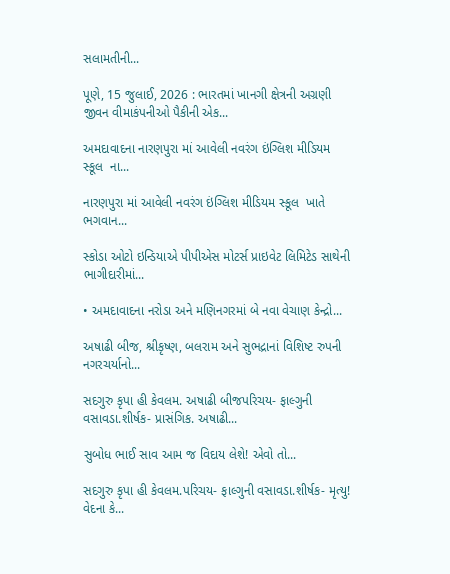સલામતીની...

પૂણે, 15 જુલાઈ, 2026 : ભારતમાં ખાનગી ક્ષેત્રની અગ્રણી જીવન વીમાકંપનીઓ પૈકીની એક...

અમદાવાદના નારણપુરા માં આવેલી નવરંગ ઇંગ્લિશ મીડિયમ સ્કૂલ  ના...

નારણપુરા માં આવેલી નવરંગ ઇંગ્લિશ મીડિયમ સ્કૂલ  ખાતે ભગવાન...

સ્કોડા ઓટો ઇન્ડિયાએ પીપીએસ મોટર્સ પ્રાઇવેટ લિમિટેડ સાથેની ભાગીદારીમાં...

• અમદાવાદના નરોડા અને મણિનગરમાં બે નવા વેચાણ કેન્દ્રો...

અષાઢી બીજ, શ્રીકૃષ્ણ, બલરામ અને સુભદ્રાનાં વિશિષ્ટ રુપની નગરચર્યાનો...

સદગુરુ કૃપા હી કેવલમ. અષાઢી બીજપરિચય- ફાલ્ગુની વસાવડા.શીર્ષક- પ્રાસંગિક. અષાઢી...

સુબોધ ભાઈ સાવ આમ જ વિદાય લેશે! એવો તો...

સદગુરુ કૃપા હી કેવલમ.પરિચય- ફાલ્ગુની વસાવડા.શીર્ષક- મૃત્યુ! વેદના કે...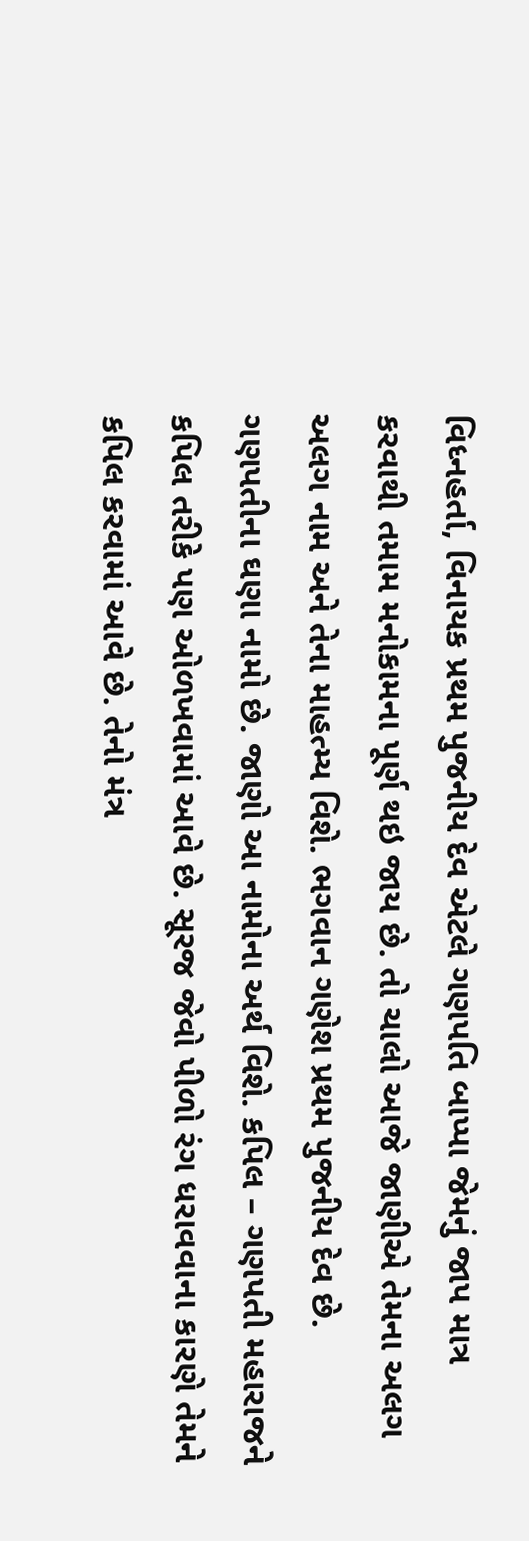વિધ્નહર્તા, વિનાયક પ્રથમ પુજનીય દેવ એટલે ગણપતિ બાપ્પા જેમનું જાપ માત્ર કરવાથી તમામ મનોકામના પૂર્ણ થઇ જાય છે. તો ચાલો આજે જાણીએ તેમના અલગ અલગ નામ અને તેના માહત્મ્ય વિશે. ભગવાન ગણેશ પ્રથમ પુજનીય દેવ છે. ગણપતીના ઘણા નામો છે. જાણો આ નામોના અર્થ વિશે. કપિલ – ગણપતી મહારાજને કપિલ તરીકે પણ ઓળખવામાં આવે છે. સૂરજ જેવો પીળો રંગ ધરાવવાના કારણે તેમને કપિલ કરવામાં આવે છે. તેનો મંત્ર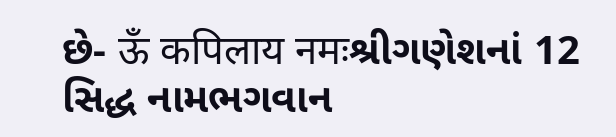છે- ऊँ कपिलाय नमःશ્રીગણેશનાં 12 સિદ્ધ નામભગવાન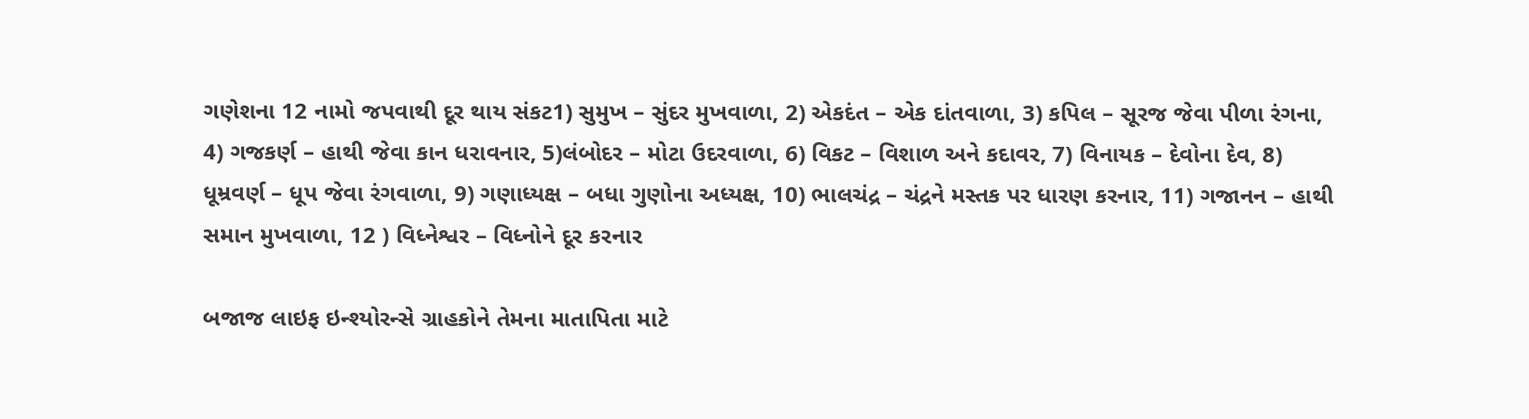ગણેશના 12 નામો જપવાથી દૂર થાય સંકટ1) સુમુખ – સુંદર મુખવાળા, 2) એકદંત – એક દાંતવાળા, 3) કપિલ – સૂરજ જેવા પીળા રંગના, 4) ગજકર્ણ – હાથી જેવા કાન ધરાવનાર, 5)લંબોદર – મોટા ઉદરવાળા, 6) વિકટ – વિશાળ અને કદાવર, 7) વિનાયક – દેવોના દેવ, 8) ધૂમ્રવર્ણ – ધૂપ જેવા રંગવાળા, 9) ગણાધ્યક્ષ – બધા ગુણોના અધ્યક્ષ, 10) ભાલચંદ્ર – ચંદ્રને મસ્તક પર ધારણ કરનાર, 11) ગજાનન – હાથી સમાન મુખવાળા, 12 ) વિધ્નેશ્વર – વિધ્નોને દૂર કરનાર

બજાજ લાઇફ ઇન્શ્યોરન્સે ગ્રાહકોને તેમના માતાપિતા માટે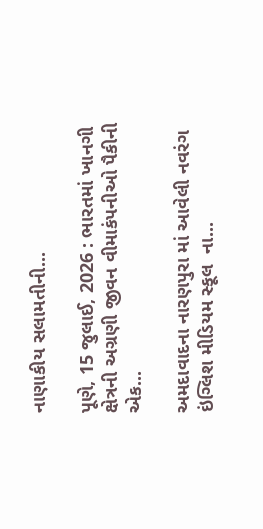નાણાકીય સલામતીની...

પૂણે, 15 જુલાઈ, 2026 : ભારતમાં ખાનગી ક્ષેત્રની અગ્રણી જીવન વીમાકંપનીઓ પૈકીની એક...

અમદાવાદના નારણપુરા માં આવેલી નવરંગ ઇંગ્લિશ મીડિયમ સ્કૂલ  ના...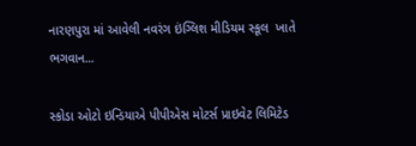નારણપુરા માં આવેલી નવરંગ ઇંગ્લિશ મીડિયમ સ્કૂલ  ખાતે ભગવાન...

સ્કોડા ઓટો ઇન્ડિયાએ પીપીએસ મોટર્સ પ્રાઇવેટ લિમિટેડ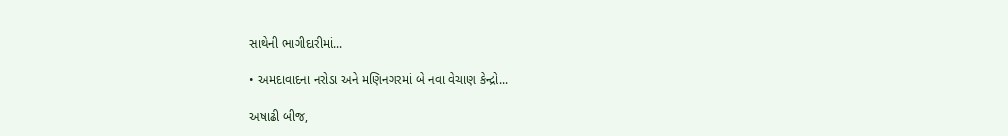સાથેની ભાગીદારીમાં...

• અમદાવાદના નરોડા અને મણિનગરમાં બે નવા વેચાણ કેન્દ્રો...

અષાઢી બીજ,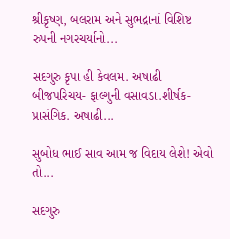શ્રીકૃષ્ણ, બલરામ અને સુભદ્રાનાં વિશિષ્ટ રુપની નગરચર્યાનો...

સદગુરુ કૃપા હી કેવલમ. અષાઢી બીજપરિચય- ફાલ્ગુની વસાવડા.શીર્ષક- પ્રાસંગિક. અષાઢી...

સુબોધ ભાઈ સાવ આમ જ વિદાય લેશે! એવો તો...

સદગુરુ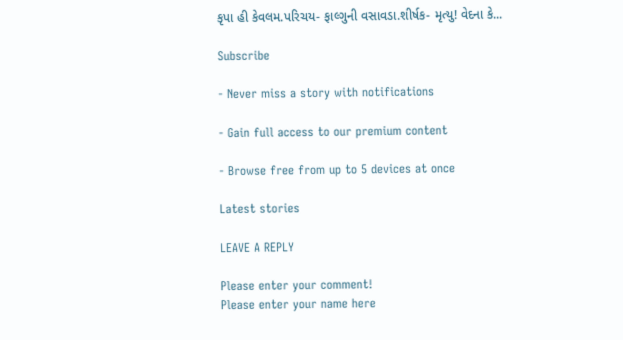કૃપા હી કેવલમ.પરિચય- ફાલ્ગુની વસાવડા.શીર્ષક- મૃત્યુ! વેદના કે...

Subscribe

- Never miss a story with notifications

- Gain full access to our premium content

- Browse free from up to 5 devices at once

Latest stories

LEAVE A REPLY

Please enter your comment!
Please enter your name here